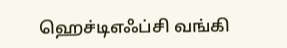ஹெச்டிஎஃப்சி வங்கி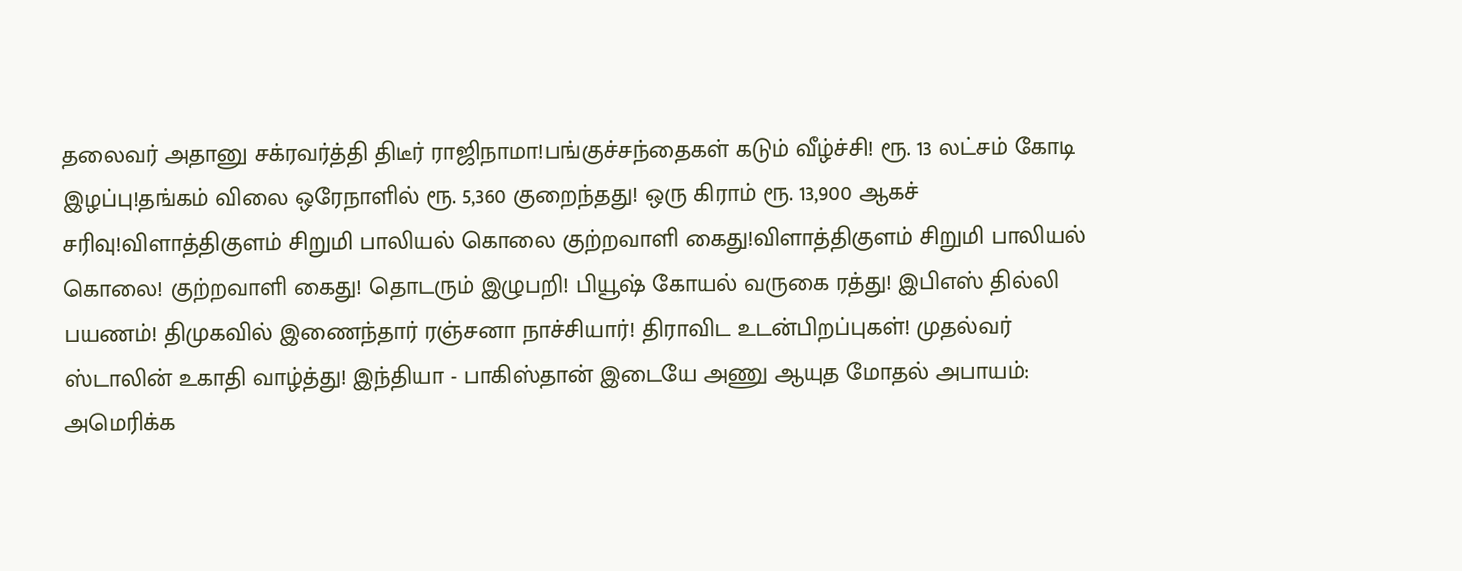தலைவர் அதானு சக்ரவர்த்தி திடீர் ராஜிநாமா!பங்குச்சந்தைகள் கடும் வீழ்ச்சி! ரூ. 13 லட்சம் கோடி இழப்பு!தங்கம் விலை ஒரேநாளில் ரூ. 5,360 குறைந்தது! ஒரு கிராம் ரூ. 13,900 ஆகச் சரிவு!விளாத்திகுளம் சிறுமி பாலியல் கொலை குற்றவாளி கைது!விளாத்திகுளம் சிறுமி பாலியல் கொலை! குற்றவாளி கைது! தொடரும் இழுபறி! பியூஷ் கோயல் வருகை ரத்து! இபிஎஸ் தில்லி பயணம்! திமுகவில் இணைந்தார் ரஞ்சனா நாச்சியார்! திராவிட உடன்பிறப்புகள்! முதல்வர் ஸ்டாலின் உகாதி வாழ்த்து! இந்தியா - பாகிஸ்தான் இடையே அணு ஆயுத மோதல் அபாயம்: அமெரிக்க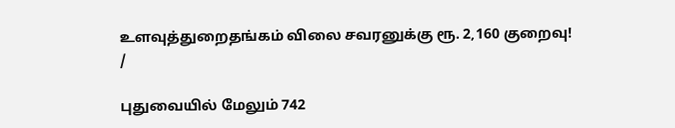உளவுத்துறைதங்கம் விலை சவரனுக்கு ரூ. 2,160 குறைவு!
/

புதுவையில் மேலும் 742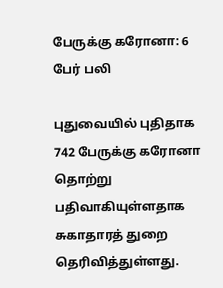பேருக்கு கரோனா: 6 பேர் பலி

புதுவையில் புதிதாக 742 பேருக்கு கரோனா தொற்று பதிவாகியுள்ளதாக சுகாதாரத் துறை தெரிவித்துள்ளது.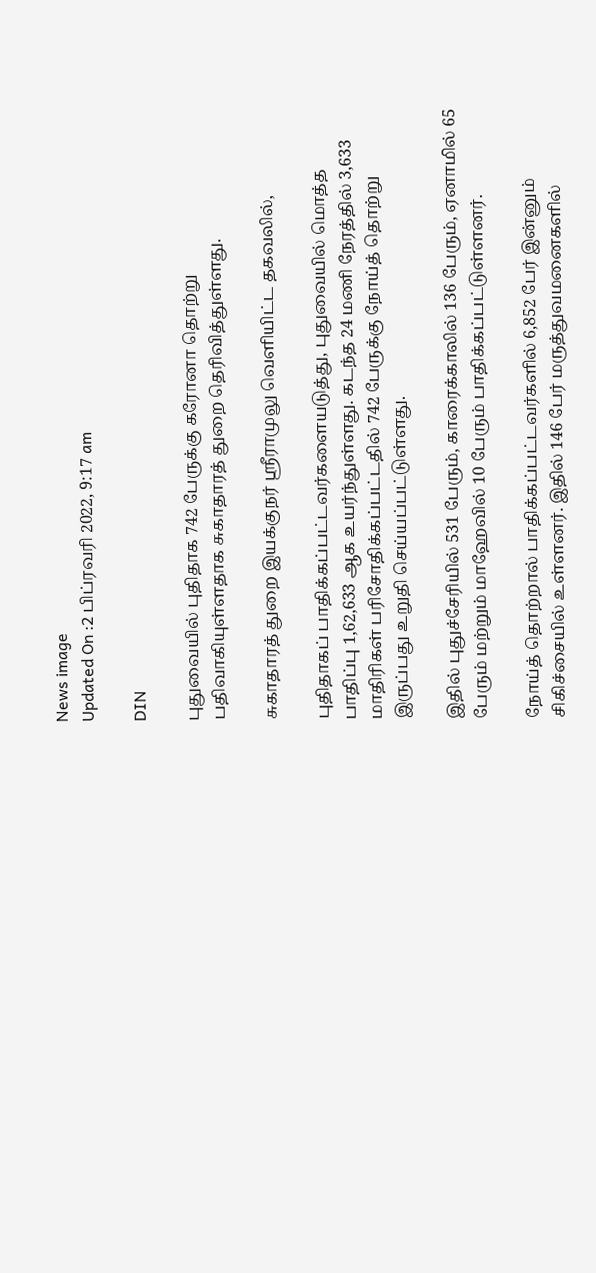News image
Updated On :2 பிப்ரவரி 2022, 9:17 am

DIN

புதுவையில் புதிதாக 742 பேருக்கு கரோனா தொற்று பதிவாகியுள்ளதாக சுகாதாரத் துறை தெரிவித்துள்ளது.

சுகாதாரத் துறை இயக்குநர் ஸ்ரீராமுலு வெளியிட்ட தகவலில்,

புதிதாகப் பாதிக்கப்பட்டவர்களையடுத்து, புதுவையில் மொத்த பாதிப்பு 1,62,633 ஆக உயர்ந்துள்ளது. கடந்த 24 மணி நேரத்தில் 3,633 மாதிரிகள் பரிசோதிக்கப்பட்டதில் 742 பேருக்கு நோய்த் தொற்று இருப்பது உறுதி செய்யப்பட்டுள்ளது.

இதில் புதுச்சேரியில் 531 பேரும், காரைக்காலில் 136 பேரும், ஏனாமில் 65 பேரும் மற்றும் மாஹேவில் 10 பேரும் பாதிக்கப்பட்டுள்ளனர்.

நோய்த் தொற்றால் பாதிக்கப்பட்டவர்களில் 6,852 பேர் இன்னும் சிகிச்சையில் உள்ளனர். இதில் 146 பேர் மருத்துவமனைகளில்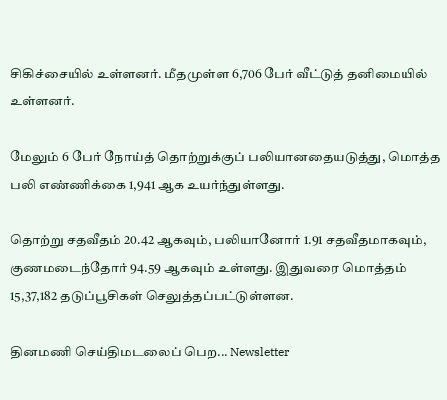சிகிச்சையில் உள்ளனர். மீதமுள்ள 6,706 பேர் வீட்டுத் தனிமையில் உள்ளனர்.

மேலும் 6 பேர் நோய்த் தொற்றுக்குப் பலியானதையடுத்து, மொத்த பலி எண்ணிக்கை 1,941 ஆக உயர்ந்துள்ளது.

தொற்று சதவீதம் 20.42 ஆகவும், பலியானோர் 1.91 சதவீதமாகவும், குணமடைந்தோர் 94.59 ஆகவும் உள்ளது. இதுவரை மொத்தம் 15,37,182 தடுப்பூசிகள் செலுத்தப்பட்டுள்ளன.

தினமணி செய்திமடலைப் பெற... Newsletter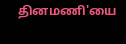தினமணி'யை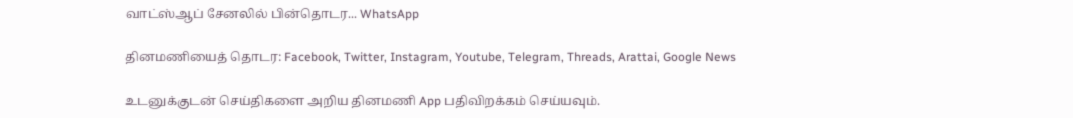வாட்ஸ்ஆப் சேனலில் பின்தொடர... WhatsApp

தினமணியைத் தொடர: Facebook, Twitter, Instagram, Youtube, Telegram, Threads, Arattai, Google News

உடனுக்குடன் செய்திகளை அறிய தினமணி App பதிவிறக்கம் செய்யவும்.